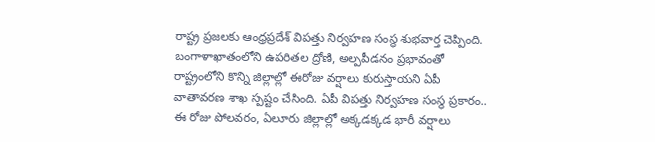రాష్ట్ర ప్రజలకు ఆంధ్రప్రదేశ్ విపత్తు నిర్వహణ సంస్థ శుభవార్త చెప్పింది. బంగాళాఖాతంలోని ఉపరితల ద్రోణి, అల్పపీడనం ప్రభావంతో రాష్ట్రంలోని కొన్ని జిల్లాల్లో ఈరోజు వర్షాలు కురుస్తాయని ఏపీ వాతావరణ శాఖ స్పష్టం చేసింది. ఏపీ విపత్తు నిర్వహణ సంస్థ ప్రకారం.. ఈ రోజు పోలవరం, ఏలూరు జిల్లాల్లో అక్కడక్కడ భారీ వర్షాలు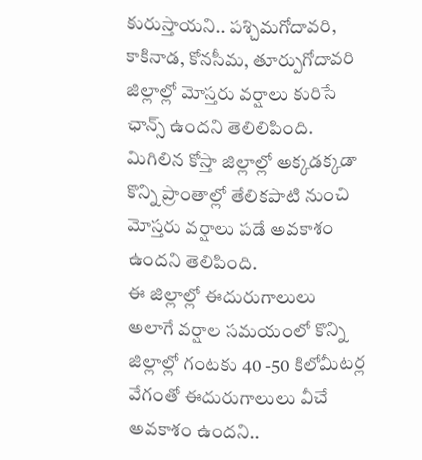కురుస్తాయని.. పశ్చిమగోదావరి, కాకినాడ, కోనసీమ, తూర్పుగోదావరి జిల్లాల్లో మోస్తరు వర్షాలు కురిసే ఛాన్స్ ఉందని తెలిలిపింది. మిగిలిన కోస్తా జిల్లాల్లో అక్కడక్కడా కొన్ని ప్రాంతాల్లో తేలికపాటి నుంచి మోస్తరు వర్షాలు పడే అవకాశం ఉందని తెలిపింది.
ఈ జిల్లాల్లో ఈదురుగాలులు
అలాగే వర్షాల సమయంలో కొన్ని జిల్లాల్లో గంటకు 40 -50 కిలోమీటర్ల వేగంతో ఈదురుగాలులు వీచే అవకాశం ఉందని..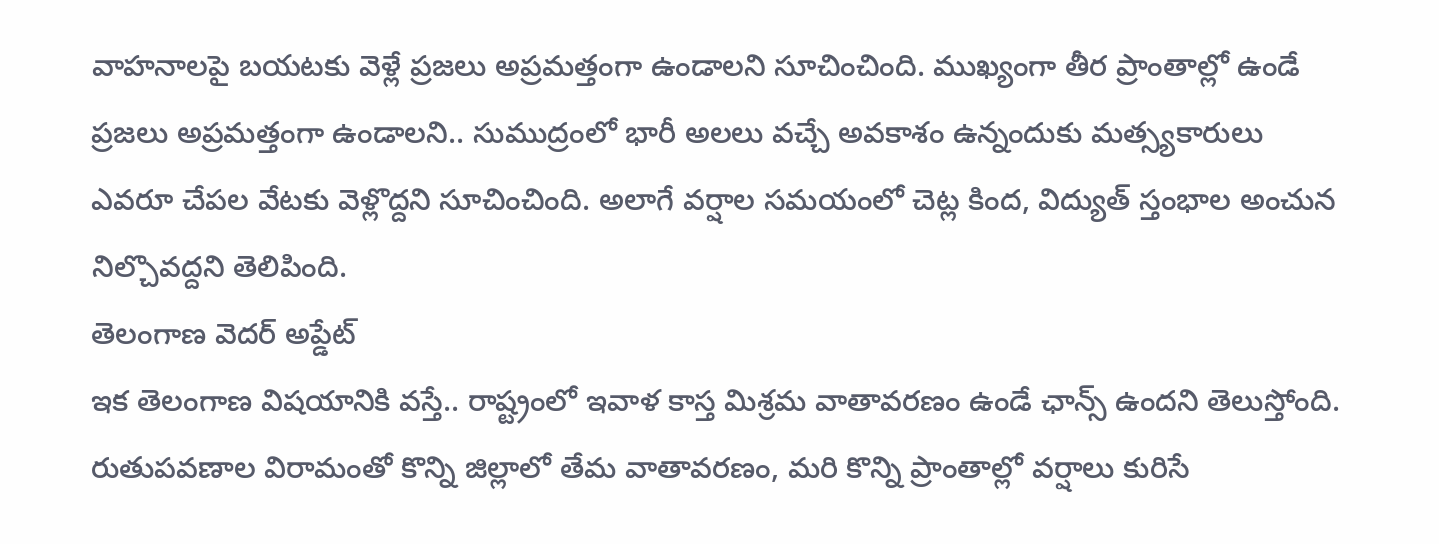వాహనాలపై బయటకు వెళ్లే ప్రజలు అప్రమత్తంగా ఉండాలని సూచించింది. ముఖ్యంగా తీర ప్రాంతాల్లో ఉండే ప్రజలు అప్రమత్తంగా ఉండాలని.. సుముద్రంలో భారీ అలలు వచ్చే అవకాశం ఉన్నందుకు మత్స్యకారులు ఎవరూ చేపల వేటకు వెళ్లొద్దని సూచించింది. అలాగే వర్షాల సమయంలో చెట్ల కింద, విద్యుత్ స్తంభాల అంచున నిల్చొవద్దని తెలిపింది.
తెలంగాణ వెదర్ అప్డేట్
ఇక తెలంగాణ విషయానికి వస్తే.. రాష్ట్రంలో ఇవాళ కాస్త మిశ్రమ వాతావరణం ఉండే ఛాన్స్ ఉందని తెలుస్తోంది. రుతుపవణాల విరామంతో కొన్ని జిల్లాలో తేమ వాతావరణం, మరి కొన్ని ప్రాంతాల్లో వర్షాలు కురిసే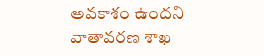అవకాశం ఉందని వాతావరణ శాఖ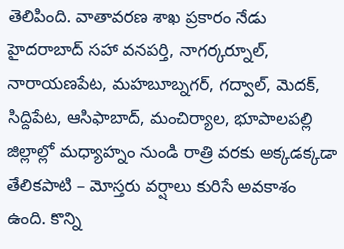తెలిపింది. వాతావరణ శాఖ ప్రకారం నేడు హైదరాబాద్ సహా వనపర్తి, నాగర్కర్నూల్, నారాయణపేట, మహబూబ్నగర్, గద్వాల్, మెదక్, సిద్దిపేట, ఆసిఫాబాద్, మంచిర్యాల, భూపాలపల్లి జిల్లాల్లో మధ్యాహ్నం నుండి రాత్రి వరకు అక్కడక్కడా తేలికపాటి – మోస్తరు వర్షాలు కురిసే అవకాశం ఉంది. కొన్ని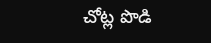చోట్ల పొడి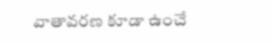వాతావరణ కూడా ఉంచే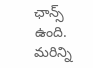ఛాన్స్ ఉంది.
మరిన్ని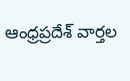ఆంధ్రప్రదేశ్ వార్తల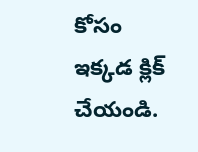కోసం ఇక్కడ క్లిక్ చేయండి.